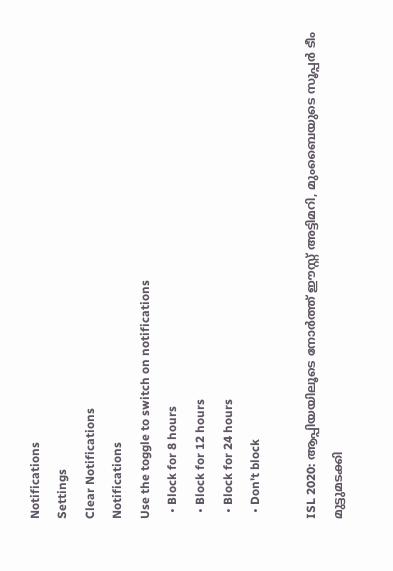Notifications
Settings
Clear Notifications
Notifications
Use the toggle to switch on notifications
  • Block for 8 hours
  • Block for 12 hours
  • Block for 24 hours
  • Don't block

ISL 2020: ആപ്പിയയിലൂടെ നോര്‍ത്ത് ഈസ്റ്റ് അട്ടിമറി, മുംബൈയുടെ സൂപ്പര്‍ ടീം മുട്ടുമടക്കി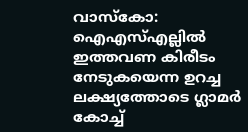വാസ്കോ: ഐഎസ്എല്ലില്‍ ഇത്തവണ കിരീടം നേടുകയെന്ന ഉറച്ച ലക്ഷ്യത്തോടെ ഗ്ലാമര്‍ കോച്ച്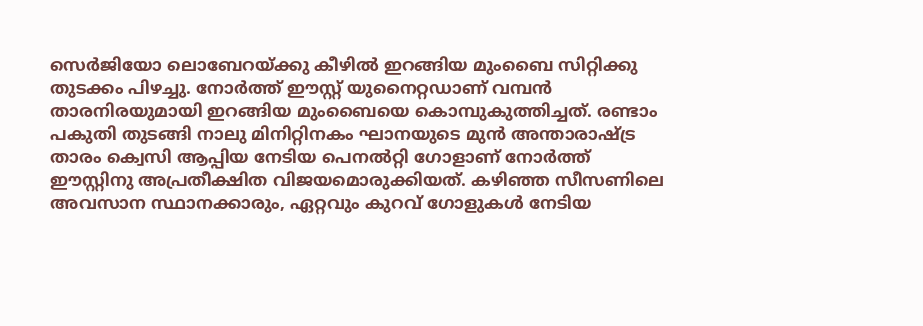സെര്‍ജിയോ ലൊബേറയ്ക്കു കീഴില്‍ ഇറങ്ങിയ മുംബൈ സിറ്റിക്കു തുടക്കം പിഴച്ചു. നോര്‍ത്ത് ഈസ്റ്റ് യുനൈറ്റഡാണ് വമ്പന്‍ താരനിരയുമായി ഇറങ്ങിയ മുംബൈയെ കൊമ്പുകുത്തിച്ചത്. രണ്ടാം പകുതി തുടങ്ങി നാലു മിനിറ്റിനകം ഘാനയുടെ മുന്‍ അന്താരാഷ്ട്ര താരം ക്വെസി ആപ്പിയ നേടിയ പെനല്‍റ്റി ഗോളാണ് നോര്‍ത്ത് ഈസ്റ്റിനു അപ്രതീക്ഷിത വിജയമൊരുക്കിയത്. കഴിഞ്ഞ സീസണിലെ അവസാന സ്ഥാനക്കാരും, ഏറ്റവും കുറവ് ഗോളുകള്‍ നേടിയ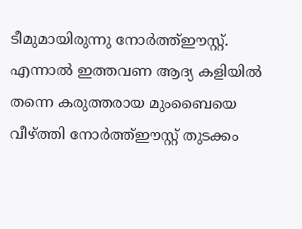ടീമുമായിരുന്നു നോര്‍ത്ത്ഈസ്റ്റ്. എന്നാല്‍ ഇത്തവണ ആദ്യ കളിയില്‍ തന്നെ കരുത്തരായ മുംബൈയെ വീഴ്ത്തി നോര്‍ത്ത്ഈസ്റ്റ് തുടക്കം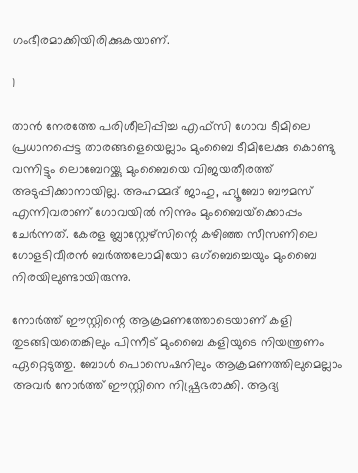ഗംഭീരമാക്കിയിരിക്കുകയാണ്.

1

താന്‍ നേരത്തേ പരിശീലിപ്പിച്ച എഫ്‌സി ഗോവ ടീമിലെ പ്രധാനപ്പെട്ട താരങ്ങളെയെല്ലാം മുംബൈ ടീമിലേക്കു കൊണ്ടു വന്നിട്ടും ലൊബേറയ്ക്കു മുംബൈയെ വിജയതീരത്ത് അടുപ്പിക്കാനായില്ല. അഹമ്മദ് ജാഹു, ഹ്യൂബോ ബൗമസ് എന്നിവരാണ് ഗോവയില്‍ നിന്നും മുംബൈയ്‌ക്കൊപ്പം ചേര്‍ന്നത്. കേരള ബ്ലാസ്റ്റേഴ്‌സിന്റെ കഴിഞ്ഞ സീസണിലെ ഗോളടിവീരന്‍ ബര്‍ത്തലോമിയോ ഒഗ്‌ബെച്ചെയും മുംബൈ നിരയിലുണ്ടായിരുന്നു.

നോര്‍ത്ത് ഈസ്റ്റിന്റെ ആക്രമണത്തോടെയാണ് കളി തുടങ്ങിയതെങ്കിലും പിന്നീട് മുംബൈ കളിയുടെ നിയന്ത്രണം ഏറ്റെടുത്തു. ബോള്‍ പൊസെഷനിലും ആക്രമണത്തിലുമെല്ലാം അവര്‍ നോര്‍ത്ത് ഈസ്റ്റിനെ നിഷ്പ്രഭരാക്കി. ആദ്യ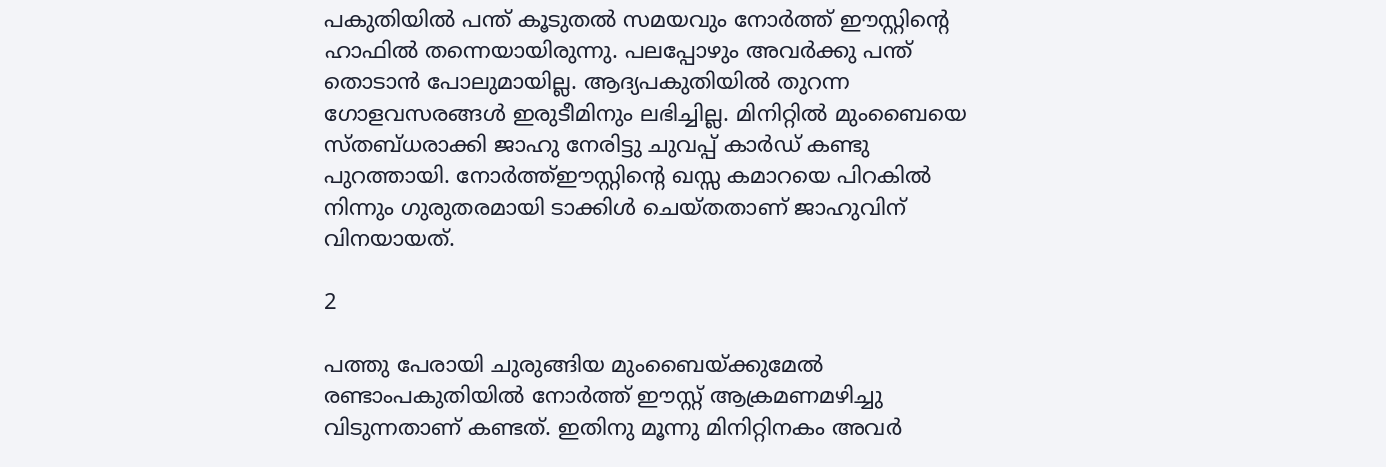പകുതിയില്‍ പന്ത് കൂടുതല്‍ സമയവും നോര്‍ത്ത് ഈസ്റ്റിന്റെ ഹാഫില്‍ തന്നെയായിരുന്നു. പലപ്പോഴും അവര്‍ക്കു പന്ത് തൊടാന്‍ പോലുമായില്ല. ആദ്യപകുതിയില്‍ തുറന്ന ഗോളവസരങ്ങള്‍ ഇരുടീമിനും ലഭിച്ചില്ല. മിനിറ്റില്‍ മുംബൈയെ സ്തബ്ധരാക്കി ജാഹു നേരിട്ടു ചുവപ്പ് കാര്‍ഡ് കണ്ടു പുറത്തായി. നോര്‍ത്ത്ഈസ്റ്റിന്റെ ഖസ്സ കമാറയെ പിറകില്‍ നിന്നും ഗുരുതരമായി ടാക്കിള്‍ ചെയ്തതാണ് ജാഹുവിന് വിനയായത്.

2

പത്തു പേരായി ചുരുങ്ങിയ മുംബൈയ്ക്കുമേല്‍ രണ്ടാംപകുതിയില്‍ നോര്‍ത്ത് ഈസ്റ്റ് ആക്രമണമഴിച്ചു വിടുന്നതാണ് കണ്ടത്. ഇതിനു മൂന്നു മിനിറ്റിനകം അവര്‍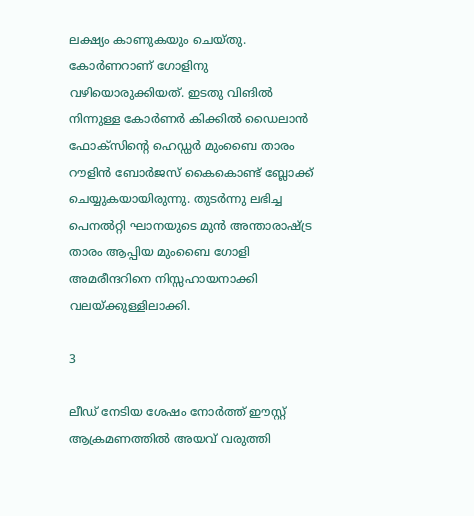ലക്ഷ്യം കാണുകയും ചെയ്തു. കോര്‍ണറാണ് ഗോളിനു വഴിയൊരുക്കിയത്. ഇടതു വിങില്‍ നിന്നുള്ള കോര്‍ണര്‍ കിക്കില്‍ ഡൈലാന്‍ ഫോക്‌സിന്റെ ഹെഡ്ഡര്‍ മുംബൈ താരം റൗളിന്‍ ബോര്‍ജസ് കൈകൊണ്ട് ബ്ലോക്ക് ചെയ്യുകയായിരുന്നു. തുടര്‍ന്നു ലഭിച്ച പെനല്‍റ്റി ഘാനയുടെ മുന്‍ അന്താരാഷ്ട്ര താരം ആപ്പിയ മുംബൈ ഗോളി അമരീന്ദറിനെ നിസ്സഹായനാക്കി വലയ്ക്കുള്ളിലാക്കി.

3

ലീഡ് നേടിയ ശേഷം നോര്‍ത്ത് ഈസ്റ്റ് ആക്രമണത്തില്‍ അയവ് വരുത്തി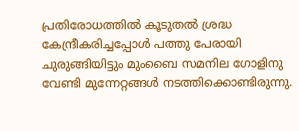പ്രതിരോധത്തില്‍ കൂടുതല്‍ ശ്രദ്ധ കേന്ദ്രീകരിച്ചപ്പോള്‍ പത്തു പേരായി ചുരുങ്ങിയിട്ടും മുംബൈ സമനില ഗോളിനു വേണ്ടി മുന്നേറ്റങ്ങള്‍ നടത്തിക്കൊണ്ടിരുന്നു.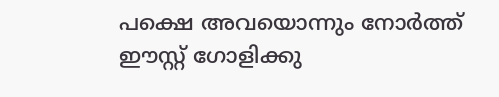പക്ഷെ അവയൊന്നും നോര്‍ത്ത് ഈസ്റ്റ് ഗോളിക്കു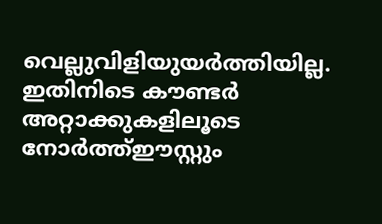വെല്ലുവിളിയുയര്‍ത്തിയില്ല. ഇതിനിടെ കൗണ്ടര്‍ അറ്റാക്കുകളിലൂടെ നോര്‍ത്ത്ഈസ്റ്റും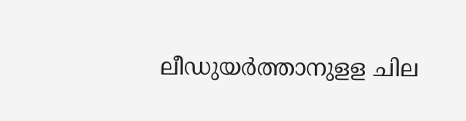ലീഡുയര്‍ത്താനുളള ചില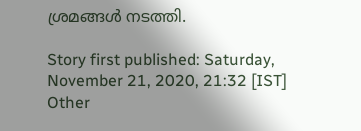ശ്രമങ്ങള്‍ നടത്തി.

Story first published: Saturday, November 21, 2020, 21:32 [IST]
Other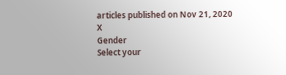articles published on Nov 21, 2020
X
Gender
Select your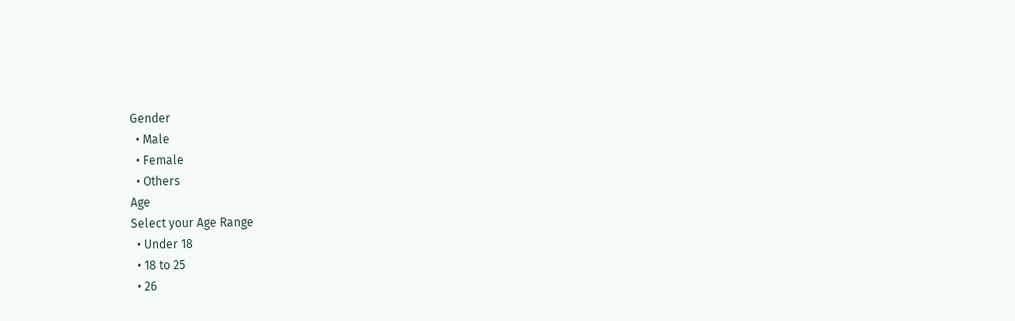Gender
  • Male
  • Female
  • Others
Age
Select your Age Range
  • Under 18
  • 18 to 25
  • 26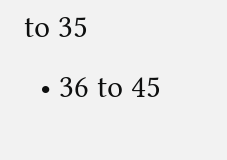to 35
  • 36 to 45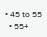• 45 to 55
  • 55+